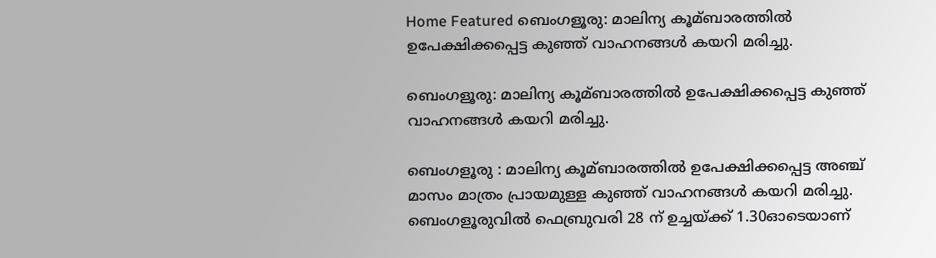Home Featured ബെംഗളൂരു: മാലിന്യ കൂമ്ബാരത്തില്‍ ഉപേക്ഷിക്കപ്പെട്ട കുഞ്ഞ് വാഹനങ്ങള്‍ കയറി മരിച്ചു.

ബെംഗളൂരു: മാലിന്യ കൂമ്ബാരത്തില്‍ ഉപേക്ഷിക്കപ്പെട്ട കുഞ്ഞ് വാഹനങ്ങള്‍ കയറി മരിച്ചു.

ബെംഗളൂരു : മാലിന്യ കൂമ്ബാരത്തില്‍ ഉപേക്ഷിക്കപ്പെട്ട അഞ്ച് മാസം മാത്രം പ്രായമുള്ള കുഞ്ഞ് വാഹനങ്ങള്‍ കയറി മരിച്ചു. ബെംഗളൂരുവില്‍ ഫെബ്രുവരി 28 ന് ഉച്ചയ്ക്ക് 1.30ഓടെയാണ്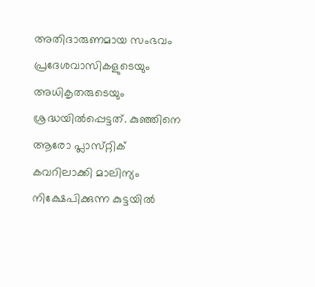അതിദാരുണമായ സംഭവം പ്രദേശവാസികളുടെയും അധികൃതരുടെയും ശ്രദ്ധയില്‍പ്പെട്ടത്. കുഞ്ഞിനെ ആരോ പ്ലാസ്‌റ്റിക് കവറിലാക്കി മാലിന്യം നിക്ഷേപിക്കുന്ന കുട്ടയില്‍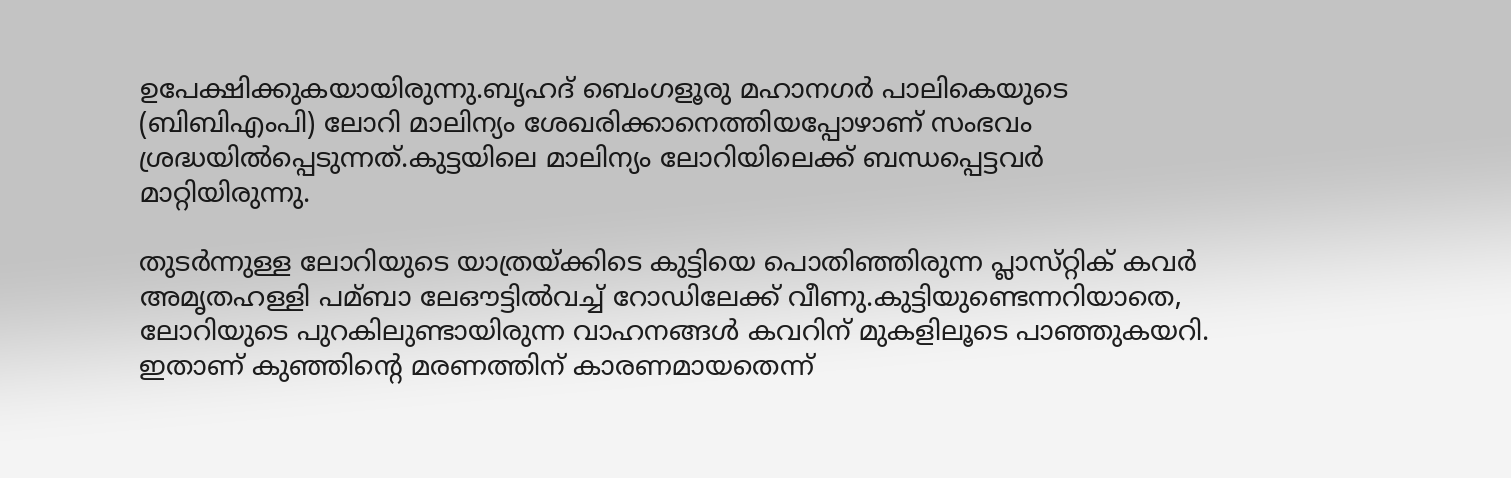ഉപേക്ഷിക്കുകയായിരുന്നു.ബൃഹദ് ബെംഗളൂരു മഹാനഗര്‍ പാലികെയുടെ (ബിബിഎംപി) ലോറി മാലിന്യം ശേഖരിക്കാനെത്തിയപ്പോഴാണ് സംഭവം ശ്രദ്ധയില്‍പ്പെടുന്നത്.കുട്ടയിലെ മാലിന്യം ലോറിയിലെക്ക് ബന്ധപ്പെട്ടവര്‍ മാറ്റിയിരുന്നു.

തുടര്‍ന്നുള്ള ലോറിയുടെ യാത്രയ്ക്കിടെ കുട്ടിയെ പൊതിഞ്ഞിരുന്ന പ്ലാസ്‌റ്റിക് കവര്‍ അമൃതഹള്ളി പമ്ബാ ലേഔട്ടില്‍വച്ച്‌ റോഡിലേക്ക് വീണു.കുട്ടിയുണ്ടെന്നറിയാതെ, ലോറിയുടെ പുറകിലുണ്ടായിരുന്ന വാഹനങ്ങള്‍ കവറിന് മുകളിലൂടെ പാഞ്ഞുകയറി. ഇതാണ് കുഞ്ഞിന്‍റെ മരണത്തിന് കാരണമായതെന്ന്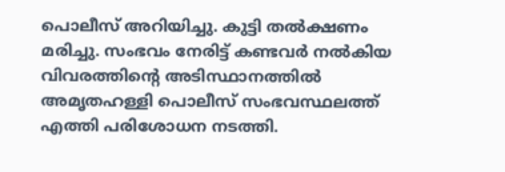പൊലീസ് അറിയിച്ചു. കുട്ടി തല്‍ക്ഷണം മരിച്ചു. സംഭവം നേരിട്ട് കണ്ടവര്‍ നല്‍കിയ വിവരത്തിന്‍റെ അടിസ്ഥാനത്തില്‍ അമൃതഹള്ളി പൊലീസ് സംഭവസ്ഥലത്ത് എത്തി പരിശോധന നടത്തി.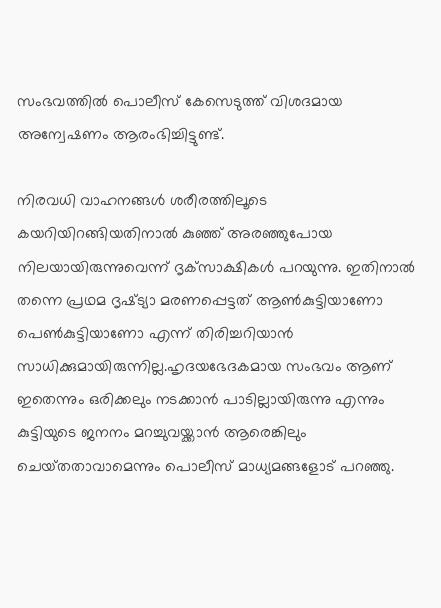സംഭവത്തില്‍ പൊലീസ് കേസെടുത്ത് വിശദമായ അന്വേഷണം ആരംഭിച്ചിട്ടുണ്ട്.

നിരവധി വാഹനങ്ങള്‍ ശരീരത്തിലൂടെ കയറിയിറങ്ങിയതിനാല്‍ കുഞ്ഞ് അരഞ്ഞുപോയ നിലയായിരുന്നുവെന്ന് ദൃക്‌സാക്ഷികള്‍ പറയുന്നു. ഇതിനാല്‍ തന്നെ പ്രഥമ ദൃഷ്‌ട്യാ മരണപ്പെട്ടത് ആണ്‍കുട്ടിയാണോ പെണ്‍കുട്ടിയാണോ എന്ന് തിരിച്ചറിയാന്‍ സാധിക്കുമായിരുന്നില്ല.ഹൃദയഭേദകമായ സംഭവം ആണ് ഇതെന്നും ഒരിക്കലും നടക്കാന്‍ പാടില്ലായിരുന്നു എന്നും കുട്ടിയുടെ ജനനം മറച്ചുവയ്ക്കാ‌ന്‍ ആരെങ്കിലും ചെയ്‌തതാവാമെന്നും പൊലീസ് മാധ്യമങ്ങളോട് പറഞ്ഞു.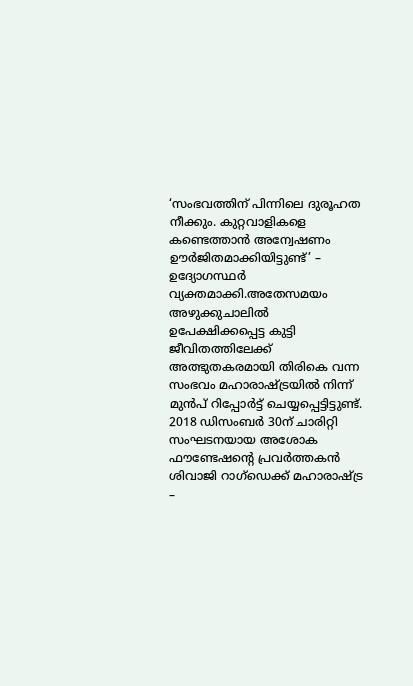‘സംഭവത്തിന് പിന്നിലെ ദുരൂഹത നീക്കും. കുറ്റവാളികളെ കണ്ടെത്താന്‍ അന്വേഷണം ഊര്‍ജിതമാക്കിയിട്ടുണ്ട്’ – ഉദ്യോഗസ്ഥര്‍ വ്യക്തമാക്കി.അതേസമയം അഴുക്കുചാലില്‍ ഉപേക്ഷിക്കപ്പെട്ട കുട്ടി ജീവിതത്തിലേക്ക് അത്ഭുതകരമായി തിരികെ വന്ന സംഭവം മഹാരാഷ്‌ട്രയില്‍ നിന്ന് മുന്‍പ് റിപ്പോര്‍ട്ട് ചെയ്യപ്പെട്ടിട്ടുണ്ട്. 2018 ഡിസംബര്‍ 30ന് ചാരിറ്റി സംഘടനയായ അശോക ഫൗണ്ടേഷന്‍റെ പ്രവര്‍ത്തകന്‍ ശിവാജി റാഗ്‌ഡെക്ക് മഹാരാഷ്‌ട്ര –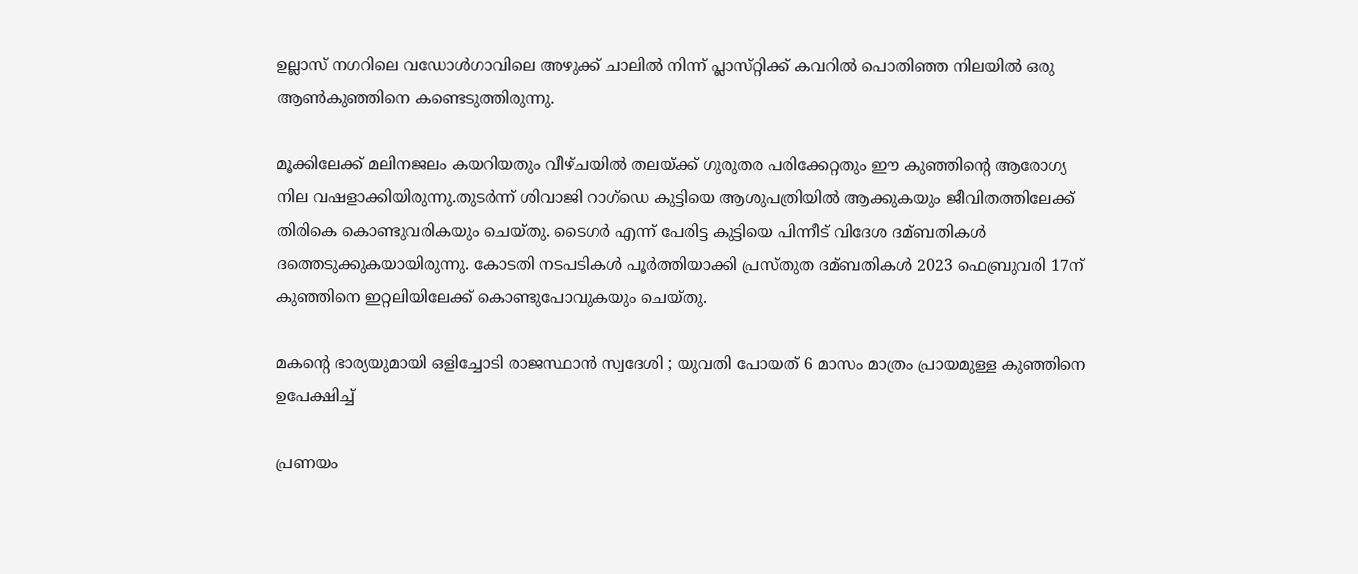ഉല്ലാസ് നഗറിലെ വഡോള്‍ഗാവിലെ അഴുക്ക് ചാലില്‍ നിന്ന് പ്ലാസ്‌റ്റിക്ക് കവറില്‍ പൊതിഞ്ഞ നിലയില്‍ ഒരു ആണ്‍കുഞ്ഞിനെ കണ്ടെടുത്തിരുന്നു.

മൂക്കിലേക്ക് മലിനജലം കയറിയതും വീഴ്‌ചയില്‍ തലയ്‌ക്ക് ഗുരുതര പരിക്കേറ്റതും ഈ കുഞ്ഞിന്‍റെ ആരോഗ്യ നില വഷളാക്കിയിരുന്നു.തുടര്‍ന്ന് ശിവാജി റാഗ്‌ഡെ കുട്ടിയെ ആശുപത്രിയില്‍ ആക്കുകയും ജീവിതത്തിലേക്ക് തിരികെ കൊണ്ടുവരികയും ചെയ്‌തു. ടൈഗര്‍ എന്ന് പേരിട്ട കുട്ടിയെ പിന്നീട് വിദേശ ദമ്ബതികള്‍ ദത്തെടുക്കുകയായിരുന്നു. കോടതി നടപടികള്‍ പൂര്‍ത്തിയാക്കി പ്രസ്‌തുത ദമ്ബതികള്‍ 2023 ഫെബ്രുവരി 17ന് കുഞ്ഞിനെ ഇറ്റലിയിലേക്ക് കൊണ്ടുപോവുകയും ചെയ്തു.

മകന്‍റെ ഭാര്യയുമായി ഒളിച്ചോടി രാജസ്ഥാന്‍ സ്വദേശി ; യുവതി പോയത് 6 മാസം മാത്രം പ്രായമുള്ള കുഞ്ഞിനെ ഉപേക്ഷിച്ച്‌

പ്രണയം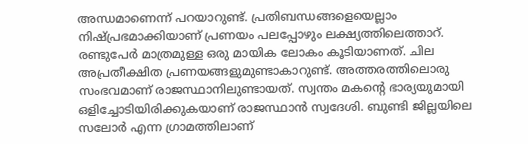അന്ധമാണെന്ന് പറയാറുണ്ട്. പ്രതിബന്ധങ്ങളെയെല്ലാം നിഷ്‌പ്രഭമാക്കിയാണ് പ്രണയം പലപ്പോഴും ലക്ഷ്യത്തിലെത്താറ്. രണ്ടുപേര്‍ മാത്രമുള്ള ഒരു മായിക ലോകം കൂടിയാണത്. ചില അപ്രതീക്ഷിത പ്രണയങ്ങളുമുണ്ടാകാറുണ്ട്. അത്തരത്തിലൊരു സംഭവമാണ് രാജസ്ഥാനിലുണ്ടായത്. സ്വന്തം മകന്‍റെ ഭാര്യയുമായി ഒളിച്ചോടിയിരിക്കുകയാണ് രാജസ്ഥാന്‍ സ്വദേശി. ബുണ്ടി ജില്ലയിലെ സലോര്‍ എന്ന ഗ്രാമത്തിലാണ്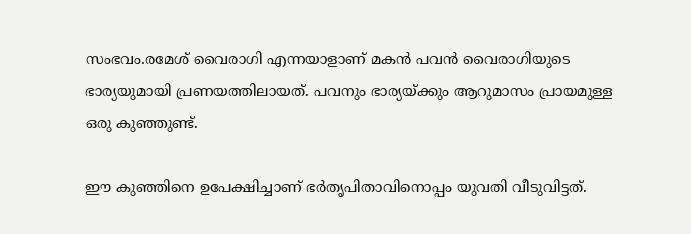സംഭവം.രമേശ് വൈരാഗി എന്നയാളാണ് മകന്‍ പവന്‍ വൈരാഗിയുടെ ഭാര്യയുമായി പ്രണയത്തിലായത്. പവനും ഭാര്യയ്‌ക്കും ആറുമാസം പ്രായമുള്ള ഒരു കുഞ്ഞുണ്ട്.

ഈ കുഞ്ഞിനെ ഉപേക്ഷിച്ചാണ് ഭര്‍തൃപിതാവിനൊപ്പം യുവതി വീടുവിട്ടത്.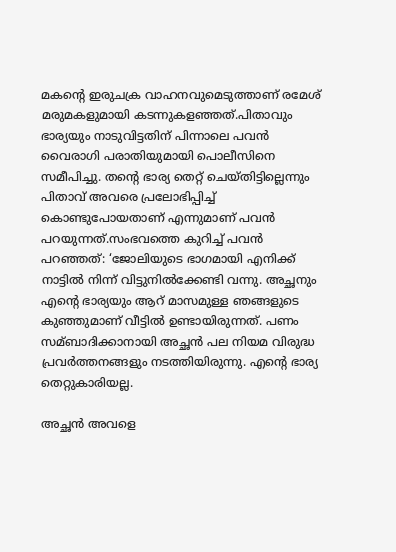മകന്‍റെ ഇരുചക്ര വാഹനവുമെടുത്താണ് രമേശ് മരുമകളുമായി കടന്നുകളഞ്ഞത്.പിതാവും ഭാര്യയും നാടുവിട്ടതിന് പിന്നാലെ പവന്‍ വൈരാഗി പരാതിയുമായി പൊലീസിനെ സമീപിച്ചു. തന്‍റെ ഭാര്യ തെറ്റ് ചെയ്‌തിട്ടില്ലെന്നും പിതാവ് അവരെ പ്രലോഭിപ്പിച്ച്‌ കൊണ്ടുപോയതാണ് എന്നുമാണ് പവന്‍ പറയുന്നത്.സംഭവത്തെ കുറിച്ച്‌ പവന്‍ പറഞ്ഞത്: ‘ജോലിയുടെ ഭാഗമായി എനിക്ക് നാട്ടില്‍ നിന്ന് വിട്ടുനില്‍ക്കേണ്ടി വന്നു. അച്ഛനും എന്‍റെ ഭാര്യയും ആറ് മാസമുള്ള ഞങ്ങളുടെ കുഞ്ഞുമാണ് വീട്ടില്‍ ഉണ്ടായിരുന്നത്. പണം സമ്ബാദിക്കാനായി അച്ഛന്‍ പല നിയമ വിരുദ്ധ പ്രവര്‍ത്തനങ്ങളും നടത്തിയിരുന്നു. എന്‍റെ ഭാര്യ തെറ്റുകാരിയല്ല.

അച്ഛന്‍ അവളെ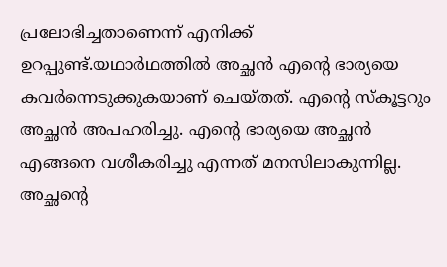പ്രലോഭിച്ചതാണെന്ന് എനിക്ക് ഉറപ്പുണ്ട്.യഥാര്‍ഥത്തില്‍ അച്ഛന്‍ എന്‍റെ ഭാര്യയെ കവര്‍ന്നെടുക്കുകയാണ് ചെയ്‌തത്. എന്‍റെ സ്‌കൂട്ടറും അച്ഛന്‍ അപഹരിച്ചു. എന്‍റെ ഭാര്യയെ അച്ഛന്‍ എങ്ങനെ വശീകരിച്ചു എന്നത് മനസിലാകുന്നില്ല. അച്ഛന്‍റെ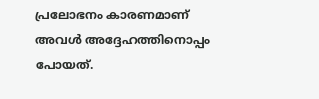പ്രലോഭനം കാരണമാണ് അവള്‍ അദ്ദേഹത്തിനൊപ്പം പോയത്.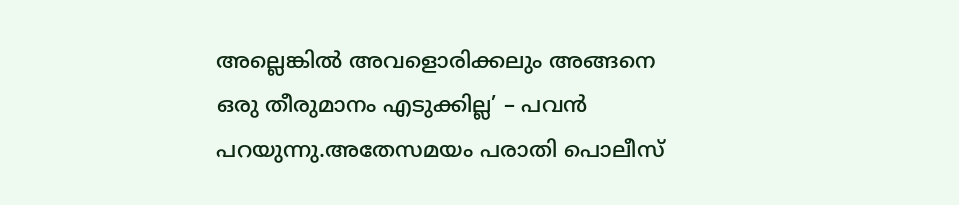അല്ലെങ്കില്‍ അവളൊരിക്കലും അങ്ങനെ ഒരു തീരുമാനം എടുക്കില്ല’ – പവന്‍ പറയുന്നു.അതേസമയം പരാതി പൊലീസ്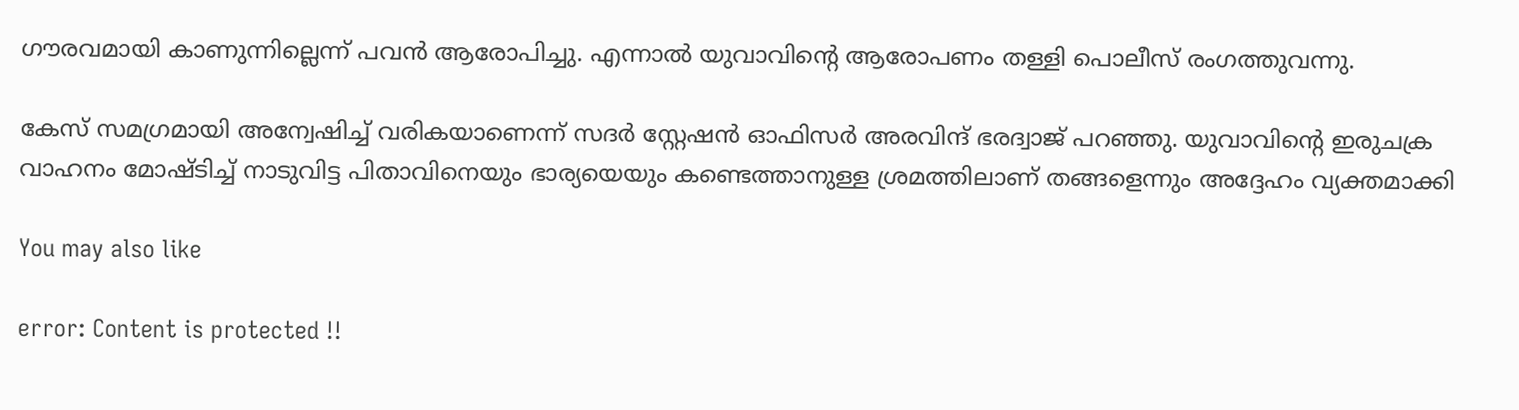ഗൗരവമായി കാണുന്നില്ലെന്ന് പവന്‍ ആരോപിച്ചു. എന്നാല്‍ യുവാവിന്‍റെ ആരോപണം തള്ളി പൊലീസ് രംഗത്തുവന്നു.

കേസ് സമഗ്രമായി അന്വേഷിച്ച്‌ വരികയാണെന്ന് സദര്‍ സ്റ്റേഷന്‍ ഓഫിസര്‍ അരവിന്ദ് ഭരദ്വാജ് പറഞ്ഞു. യുവാവിന്‍റെ ഇരുചക്ര വാഹനം മോഷ്‌ടിച്ച്‌ നാടുവിട്ട പിതാവിനെയും ഭാര്യയെയും കണ്ടെത്താനുള്ള ശ്രമത്തിലാണ് തങ്ങളെന്നും അദ്ദേഹം വ്യക്തമാക്കി

You may also like

error: Content is protected !!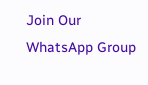Join Our WhatsApp Group